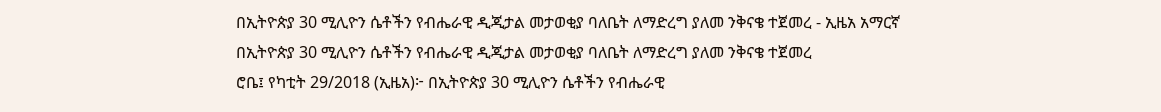በኢትዮጵያ 30 ሚሊዮን ሴቶችን የብሔራዊ ዲጂታል መታወቂያ ባለቤት ለማድረግ ያለመ ንቅናቄ ተጀመረ - ኢዜአ አማርኛ
በኢትዮጵያ 30 ሚሊዮን ሴቶችን የብሔራዊ ዲጂታል መታወቂያ ባለቤት ለማድረግ ያለመ ንቅናቄ ተጀመረ
ሮቤ፤ የካቲት 29/2018 (ኢዜአ)፦ በኢትዮጵያ 30 ሚሊዮን ሴቶችን የብሔራዊ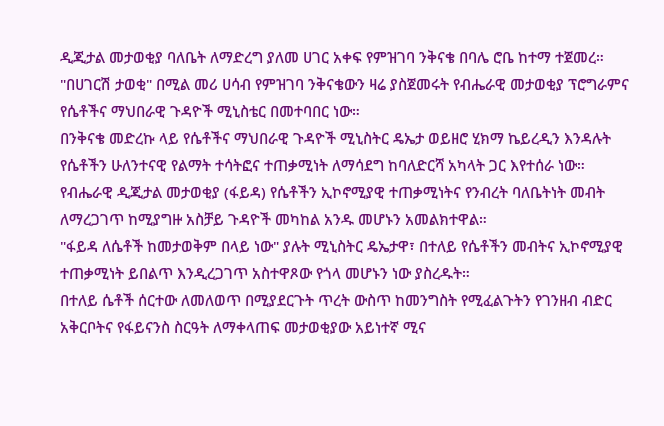ዲጂታል መታወቂያ ባለቤት ለማድረግ ያለመ ሀገር አቀፍ የምዝገባ ንቅናቄ በባሌ ሮቤ ከተማ ተጀመረ።
"በሀገርሽ ታወቂ" በሚል መሪ ሀሳብ የምዝገባ ንቅናቄውን ዛሬ ያስጀመሩት የብሔራዊ መታወቂያ ፕሮግራምና የሴቶችና ማህበራዊ ጉዳዮች ሚኒስቴር በመተባበር ነው።
በንቅናቄ መድረኩ ላይ የሴቶችና ማህበራዊ ጉዳዮች ሚኒስትር ዴኤታ ወይዘሮ ሂክማ ኬይረዲን እንዳሉት የሴቶችን ሁለንተናዊ የልማት ተሳትፎና ተጠቃሚነት ለማሳደግ ከባለድርሻ አካላት ጋር እየተሰራ ነው።
የብሔራዊ ዲጂታል መታወቂያ (ፋይዳ) የሴቶችን ኢኮኖሚያዊ ተጠቃሚነትና የንብረት ባለቤትነት መብት ለማረጋገጥ ከሚያግዙ አስቻይ ጉዳዮች መካከል አንዱ መሆኑን አመልክተዋል።
"ፋይዳ ለሴቶች ከመታወቅም በላይ ነው" ያሉት ሚኒስትር ዴኤታዋ፣ በተለይ የሴቶችን መብትና ኢኮኖሚያዊ ተጠቃሚነት ይበልጥ እንዲረጋገጥ አስተዋጾው የጎላ መሆኑን ነው ያስረዱት።
በተለይ ሴቶች ሰርተው ለመለወጥ በሚያደርጉት ጥረት ውስጥ ከመንግስት የሚፈልጉትን የገንዘብ ብድር አቅርቦትና የፋይናንስ ስርዓት ለማቀላጠፍ መታወቂያው አይነተኛ ሚና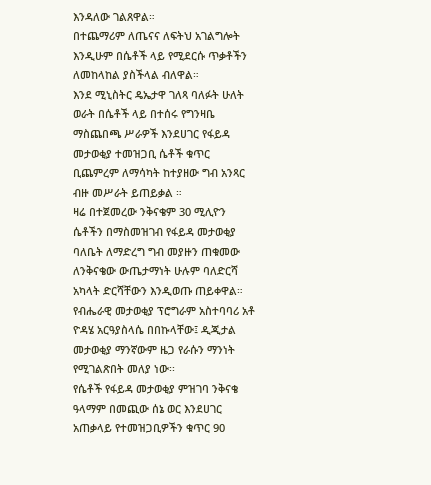እንዳለው ገልጸዋል።
በተጨማሪም ለጤናና ለፍትህ አገልግሎት እንዲሁም በሴቶች ላይ የሚደርሱ ጥቃቶችን ለመከላከል ያስችላል ብለዋል።
እንደ ሚኒስትር ዴኤታዋ ገለጻ ባለፉት ሁለት ወራት በሴቶች ላይ በተሰሩ የግንዛቤ ማስጨበጫ ሥራዎች እንደሀገር የፋይዳ መታወቂያ ተመዝጋቢ ሴቶች ቁጥር ቢጨምረም ለማሳካት ከተያዘው ግብ አንጻር ብዙ መሥራት ይጠይቃል ።
ዛሬ በተጀመረው ንቅናቄም 30 ሚሊዮን ሴቶችን በማስመዝገብ የፋይዳ መታወቂያ ባለቤት ለማድረግ ግብ መያዙን ጠቁመው ለንቅናቄው ውጤታማነት ሁሉም ባለድርሻ አካላት ድርሻቸውን እንዲወጡ ጠይቀዋል።
የብሔራዊ መታወቂያ ፕሮግራም አስተባባሪ አቶ ዮዳሄ አርዓያስላሴ በበኩላቸው፤ ዲጂታል መታወቂያ ማንኛውም ዜጋ የራሱን ማንነት የሚገልጽበት መለያ ነው፡፡
የሴቶች የፋይዳ መታወቂያ ምዝገባ ንቅናቄ ዓላማም በመጪው ሰኔ ወር እንደሀገር አጠቃላይ የተመዝጋቢዎችን ቁጥር 90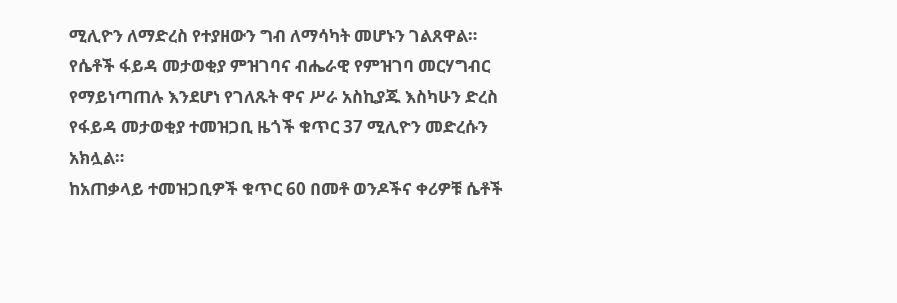ሚሊዮን ለማድረስ የተያዘውን ግብ ለማሳካት መሆኑን ገልጸዋል።
የሴቶች ፋይዳ መታወቂያ ምዝገባና ብሔራዊ የምዝገባ መርሃግብር የማይነጣጠሉ እንደሆነ የገለጹት ዋና ሥራ አስኪያጁ እስካሁን ድረስ የፋይዳ መታወቂያ ተመዝጋቢ ዜጎች ቁጥር 37 ሚሊዮን መድረሱን አክሏል።
ከአጠቃላይ ተመዝጋቢዎች ቁጥር 60 በመቶ ወንዶችና ቀሪዎቹ ሴቶች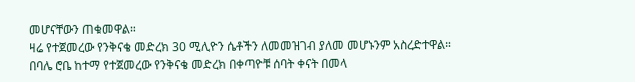መሆናቸውን ጠቁመዋል።
ዛሬ የተጀመረው የንቅናቄ መድረክ 30 ሚሊዮን ሴቶችን ለመመዝገብ ያለመ መሆኑንም አስረድተዋል።
በባሌ ሮቤ ከተማ የተጀመረው የንቅናቄ መድረክ በቀጣዮቹ ሰባት ቀናት በመላ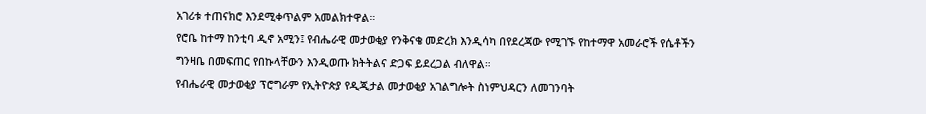አገሪቱ ተጠናክሮ እንደሚቀጥልም አመልክተዋል።
የሮቤ ከተማ ከንቲባ ዲኖ አሚን፤ የብሔራዊ መታወቂያ የንቅናቄ መድረክ እንዲሳካ በየደረጃው የሚገኙ የከተማዋ አመራሮች የሴቶችን ግንዛቤ በመፍጠር የበኩላቸውን እንዲወጡ ክትትልና ድጋፍ ይደረጋል ብለዋል።
የብሔራዊ መታወቂያ ፕሮግራም የኢትዮጵያ የዲጂታል መታወቂያ አገልግሎት ስነምህዳርን ለመገንባት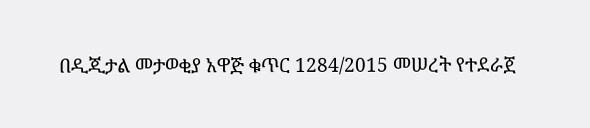በዲጂታል መታወቂያ አዋጅ ቁጥር 1284/2015 መሠረት የተደራጀ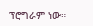ፕሮግራም ነው።